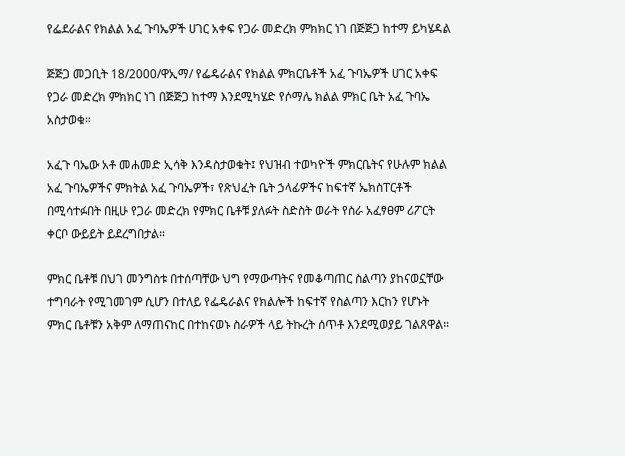የፌደራልና የክልል አፈ ጉባኤዎች ሀገር አቀፍ የጋራ መድረክ ምክክር ነገ በጅጅጋ ከተማ ይካሄዳል

ጅጅጋ መጋቢት 18/2000/ዋኢማ/ የፌዴራልና የክልል ምክርቤቶች አፈ ጉባኤዎች ሀገር አቀፍ የጋራ መድረክ ምክክር ነገ በጅጅጋ ከተማ እንደሚካሄድ የሶማሌ ክልል ምክር ቤት አፈ ጉባኤ አስታወቁ።

አፈጉ ባኤው አቶ መሐመድ ኢሳቅ እንዳስታወቁት፤ የህዝብ ተወካዮች ምክርቤትና የሁሉም ክልል አፈ ጉባኤዎችና ምክትል አፈ ጉባኤዎች፣ የጽህፈት ቤት ኃላፊዎችና ከፍተኛ ኤክስፐርቶች በሚሳተፉበት በዚሁ የጋራ መድረክ የምክር ቤቶቹ ያለፉት ስድስት ወራት የስራ አፈፃፀም ሪፖርት ቀርቦ ውይይት ይደረግበታል።

ምክር ቤቶቹ በህገ መንግስቱ በተሰጣቸው ህግ የማውጣትና የመቆጣጠር ስልጣን ያከናወኗቸው ተግባራት የሚገመገም ሲሆን በተለይ የፌዴራልና የክልሎች ከፍተኛ የስልጣን እርከን የሆኑት ምክር ቤቶቹን አቅም ለማጠናከር በተከናወኑ ስራዎች ላይ ትኩረት ሰጥቶ እንደሚወያይ ገልጸዋል።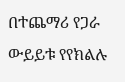በተጨማሪ የጋራ ውይይቱ የየክልሉ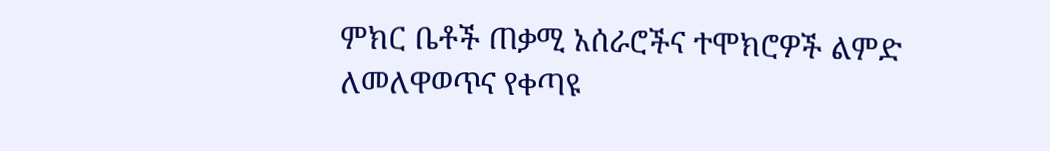ምክር ቤቶች ጠቃሚ አሰራሮችና ተሞክሮዎች ልምድ ለመለዋወጥና የቀጣዩ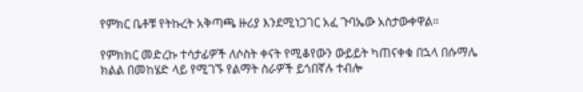የምክር ቤቶቹ የትኩረት አቅጣጫ ዙሪያ እንደሚነጋገር አፈ ጉባኤው አስታውቀዋል።

የምክክር መድረኩ ተሳታፊዎች ለሶስት ቀናት የሚቆየውን ውይይት ካጠናቀቁ በኋላ በሱማሌ ክልል በመከሄድ ላይ የሚገኙ የልማት ስራዎች ይጎበኛሉ ተብሎ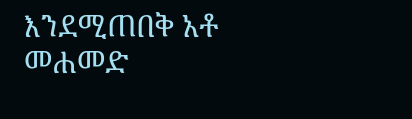እንደሚጠበቅ አቶ መሐመድ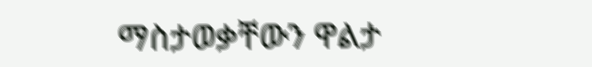ማስታወቃቸውን ዋልታ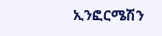ኢንፎርሜሽን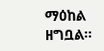ማዕከል ዘግቧል።